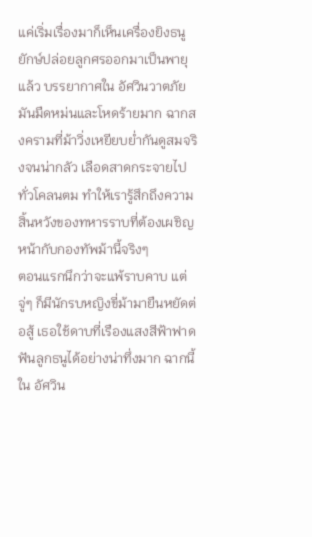แค่เริ่มเรื่องมาก็เห็นเครื่องยิงธนูยักษ์ปล่อยลูกศรออกมาเป็นพายุแล้ว บรรยากาศใน อัศวินวาตภัย มันมืดหม่นและโหดร้ายมาก ฉากสงครามที่ม้าวิ่งเหยียบย่ำกันดูสมจริงจนน่ากลัว เลือดสาดกระจายไปทั่วโคลนตม ทำให้เรารู้สึกถึงความสิ้นหวังของทหารราบที่ต้องเผชิญหน้ากับกองทัพม้านี้จริงๆ
ตอนแรกนึกว่าจะแพ้ราบคาบ แต่จู่ๆ ก็มีนักรบหญิงขี่ม้ามายืนหยัดต่อสู้ เธอใช้ดาบที่เรืองแสงสีฟ้าฟาดฟันลูกธนูได้อย่างน่าทึ่งมาก ฉากนี้ใน อัศวิน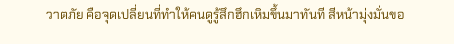วาตภัย คือจุดเปลี่ยนที่ทำให้คนดูรู้สึกฮึกเหิมขึ้นมาทันที สีหน้ามุ่งมั่นขอ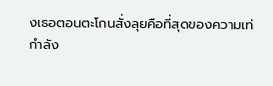งเธอตอนตะโกนสั่งลุยคือที่สุดของความเท่
กำลัง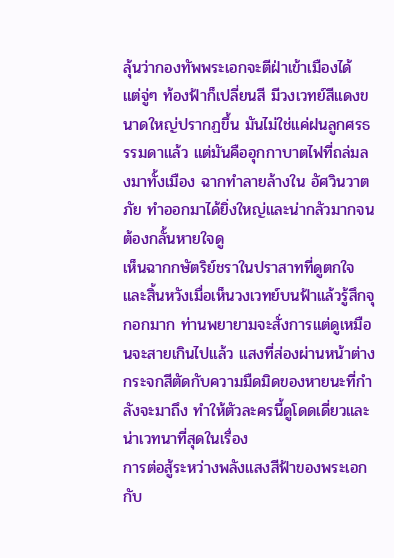ลุ้นว่ากองทัพพระเอกจะตีฝ่าเข้าเมืองได้ แต่จู่ๆ ท้องฟ้าก็เปลี่ยนสี มีวงเวทย์สีแดงขนาดใหญ่ปรากฏขึ้น มันไม่ใช่แค่ฝนลูกศรธรรมดาแล้ว แต่มันคืออุกกาบาตไฟที่ถล่มลงมาทั้งเมือง ฉากทำลายล้างใน อัศวินวาตภัย ทำออกมาได้ยิ่งใหญ่และน่ากลัวมากจนต้องกลั้นหายใจดู
เห็นฉากกษัตริย์ชราในปราสาทที่ดูตกใจและสิ้นหวังเมื่อเห็นวงเวทย์บนฟ้าแล้วรู้สึกจุกอกมาก ท่านพยายามจะสั่งการแต่ดูเหมือนจะสายเกินไปแล้ว แสงที่ส่องผ่านหน้าต่างกระจกสีตัดกับความมืดมิดของหายนะที่กำลังจะมาถึง ทำให้ตัวละครนี้ดูโดดเดี่ยวและน่าเวทนาที่สุดในเรื่อง
การต่อสู้ระหว่างพลังแสงสีฟ้าของพระเอกกับ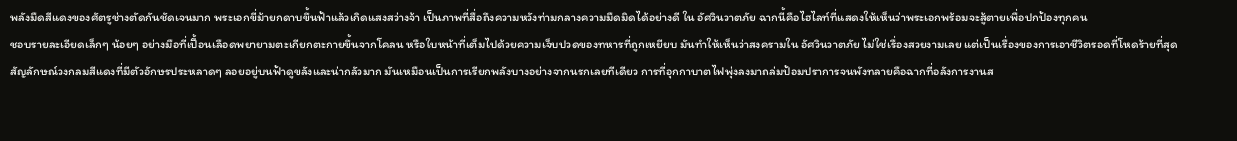พลังมืดสีแดงของศัตรูช่างตัดกันชัดเจนมาก พระเอกขี่ม้ายกดาบขึ้นฟ้าแล้วเกิดแสงสว่างจ้า เป็นภาพที่สื่อถึงความหวังท่ามกลางความมืดมิดได้อย่างดี ใน อัศวินวาตภัย ฉากนี้คือไฮไลท์ที่แสดงให้เห็นว่าพระเอกพร้อมจะสู้ตายเพื่อปกป้องทุกคน
ชอบรายละเอียดเล็กๆ น้อยๆ อย่างมือที่เปื้อนเลือดพยายามตะเกียกตะกายขึ้นจากโคลน หรือใบหน้าที่เต็มไปด้วยความเจ็บปวดของทหารที่ถูกเหยียบ มันทำให้เห็นว่าสงครามใน อัศวินวาตภัย ไม่ใช่เรื่องสวยงามเลย แต่เป็นเรื่องของการเอาชีวิตรอดที่โหดร้ายที่สุด
สัญลักษณ์วงกลมสีแดงที่มีตัวอักษรประหลาดๆ ลอยอยู่บนฟ้าดูขลังและน่ากลัวมาก มันเหมือนเป็นการเรียกพลังบางอย่างจากนรกเลยทีเดียว การที่อุกกาบาตไฟพุ่งลงมาถล่มป้อมปราการจนพังทลายคือฉากที่อลังการงานส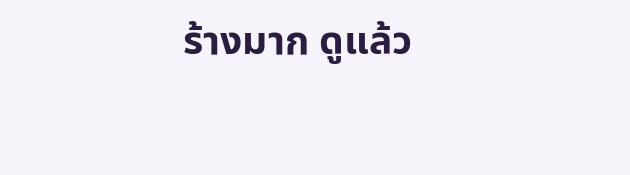ร้างมาก ดูแล้ว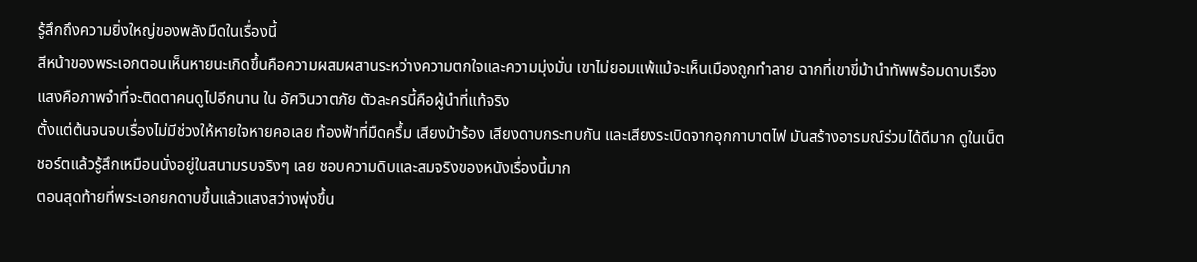รู้สึกถึงความยิ่งใหญ่ของพลังมืดในเรื่องนี้
สีหน้าของพระเอกตอนเห็นหายนะเกิดขึ้นคือความผสมผสานระหว่างความตกใจและความมุ่งมั่น เขาไม่ยอมแพ้แม้จะเห็นเมืองถูกทำลาย ฉากที่เขาขี่ม้านำทัพพร้อมดาบเรืองแสงคือภาพจำที่จะติดตาคนดูไปอีกนาน ใน อัศวินวาตภัย ตัวละครนี้คือผู้นำที่แท้จริง
ตั้งแต่ต้นจนจบเรื่องไม่มีช่วงให้หายใจหายคอเลย ท้องฟ้าที่มืดครึ้ม เสียงม้าร้อง เสียงดาบกระทบกัน และเสียงระเบิดจากอุกกาบาตไฟ มันสร้างอารมณ์ร่วมได้ดีมาก ดูในเน็ตชอร์ตแล้วรู้สึกเหมือนนั่งอยู่ในสนามรบจริงๆ เลย ชอบความดิบและสมจริงของหนังเรื่องนี้มาก
ตอนสุดท้ายที่พระเอกยกดาบขึ้นแล้วแสงสว่างพุ่งขึ้น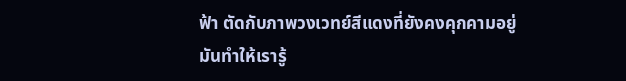ฟ้า ตัดกับภาพวงเวทย์สีแดงที่ยังคงคุกคามอยู่ มันทำให้เรารู้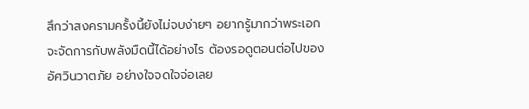สึกว่าสงครามครั้งนี้ยังไม่จบง่ายๆ อยากรู้มากว่าพระเอกจะจัดการกับพลังมืดนี้ได้อย่างไร ต้องรอดูตอนต่อไปของ อัศวินวาตภัย อย่างใจจดใจจ่อเลย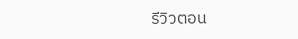รีวิวตอน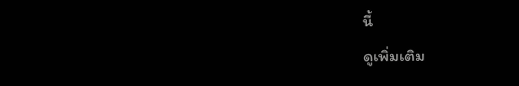นี้
ดูเพิ่มเติม